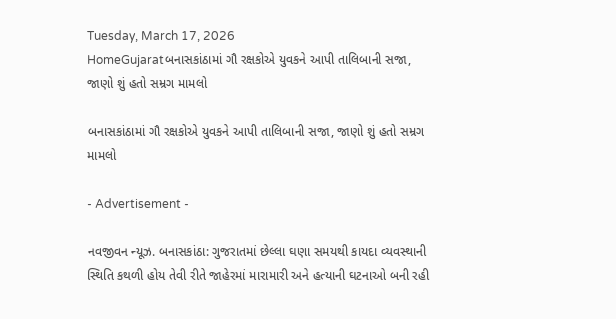Tuesday, March 17, 2026
HomeGujaratબનાસકાંઠામાં ગૌ રક્ષકોએ યુવકને આપી તાલિબાની સજા, જાણો શું હતો સમ્રગ મામલો

બનાસકાંઠામાં ગૌ રક્ષકોએ યુવકને આપી તાલિબાની સજા, જાણો શું હતો સમ્રગ મામલો

- Advertisement -

નવજીવન ન્યૂઝ. બનાસકાંઠા: ગુજરાતમાં છેલ્લા ઘણા સમયથી કાયદા વ્યવસ્થાની સ્થિતિ કથળી હોય તેવી રીતે જાહેરમાં મારામારી અને હત્યાની ઘટનાઓ બની રહી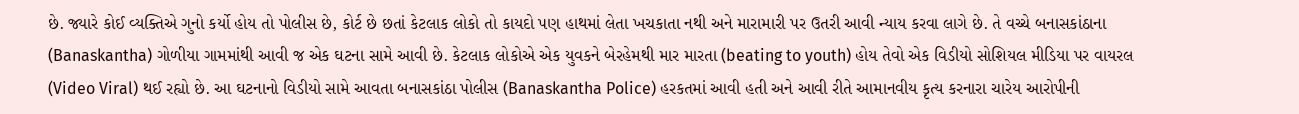છે. જ્યારે કોઈ વ્યક્તિએ ગુનો કર્યો હોય તો પોલીસ છે, કોર્ટ છે છતાં કેટલાક લોકો તો કાયદો પણ હાથમાં લેતા ખચકાતા નથી અને મારામારી પર ઉતરી આવી ન્યાય કરવા લાગે છે. તે વચ્ચે બનાસકાંઠાના (Banaskantha) ગોળીયા ગામમાંથી આવી જ એક ઘટના સામે આવી છે. કેટલાક લોકોએ એક યુવકને બેરહેમથી માર મારતા (beating to youth) હોય તેવો એક વિડીયો સોશિયલ મીડિયા પર વાયરલ (Video Viral) થઈ રહ્યો છે. આ ઘટનાનો વિડીયો સામે આવતા બનાસકાંઠા પોલીસ (Banaskantha Police) હરકતમાં આવી હતી અને આવી રીતે આમાનવીય કૃત્ય કરનારા ચારેય આરોપીની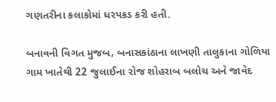ગણતરીના કલાકોમાં ધરપકડ કરી હતી.

બનાવની વિગત મુજબ, બનાસકાંઠાના લાખણી તાલુકાના ગોળિયા ગામ ખાતેથી 22 જુલાઈના રોજ શોહરાબ બલોચ અને જાવેદ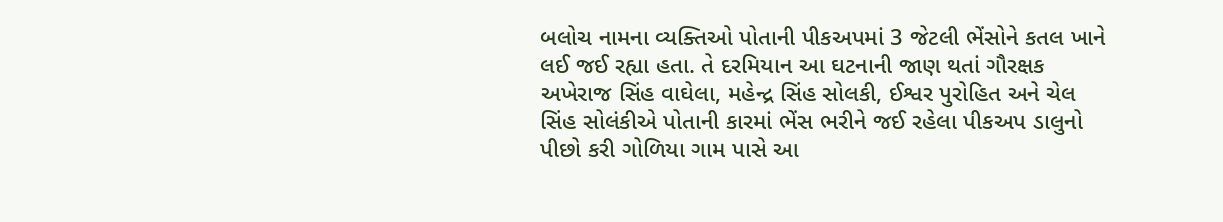બલોચ નામના વ્યક્તિઓ પોતાની પીકઅપમાં 3 જેટલી ભેંસોને કતલ ખાને લઈ જઈ રહ્યા હતા. તે દરમિયાન આ ઘટનાની જાણ થતાં ગૌરક્ષક અખેરાજ સિંહ વાઘેલા, મહેન્દ્ર સિંહ સોલકી, ઈશ્વર પુરોહિત અને ચેલ સિંહ સોલંકીએ પોતાની કારમાં ભેંસ ભરીને જઈ રહેલા પીકઅપ ડાલુનો પીછો કરી ગોળિયા ગામ પાસે આ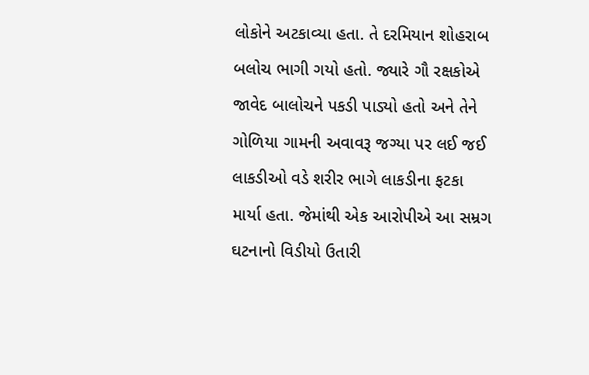લોકોને અટકાવ્યા હતા. તે દરમિયાન શોહરાબ બલોચ ભાગી ગયો હતો. જ્યારે ગૌ રક્ષકોએ જાવેદ બાલોચને પકડી પાડ્યો હતો અને તેને ગોળિયા ગામની અવાવરૂ જગ્યા પર લઈ જઈ લાકડીઓ વડે શરીર ભાગે લાકડીના ફટકા માર્યા હતા. જેમાંથી એક આરોપીએ આ સમ્રગ ઘટનાનો વિડીયો ઉતારી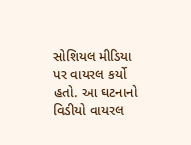સોશિયલ મીડિયા પર વાયરલ કર્યો હતો. આ ઘટનાનો વિડીયો વાયરલ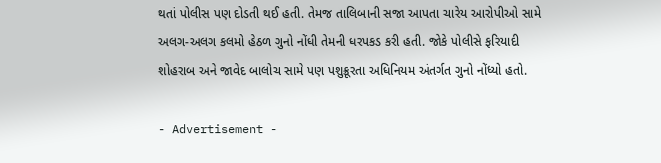થતાં પોલીસ પણ દોડતી થઈ હતી. તેમજ તાલિબાની સજા આપતા ચારેય આરોપીઓ સામે અલગ-અલગ કલમો હેઠળ ગુનો નોંધી તેમની ધરપકડ કરી હતી. જોકે પોલીસે ફરિયાદી શોહરાબ અને જાવેદ બાલોચ સામે પણ પશુક્રૂરતા અધિનિયમ અંતર્ગત ગુનો નોંધ્યો હતો.

- Advertisement -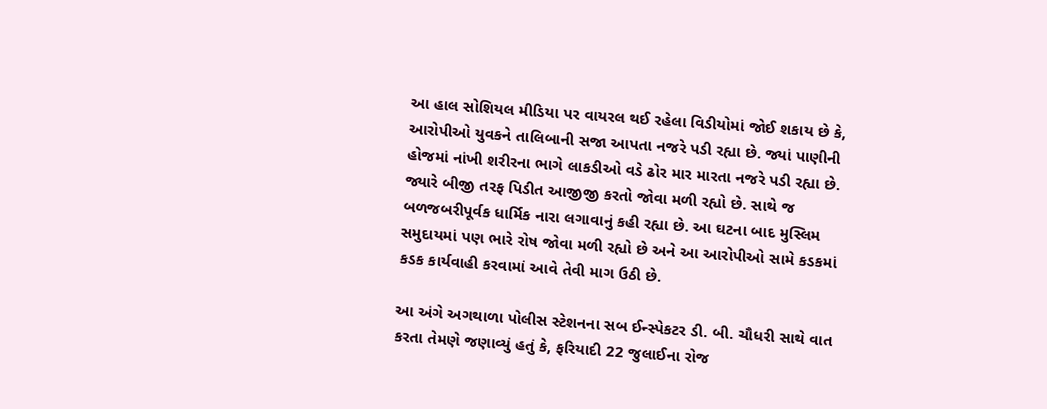આ હાલ સોશિયલ મીડિયા પર વાયરલ થઈ રહેલા વિડીયોમાં જોઈ શકાય છે કે, આરોપીઓ યુવકને તાલિબાની સજા આપતા નજરે પડી રહ્યા છે. જ્યાં પાણીની હોજમાં નાંખી શરીરના ભાગે લાકડીઓ વડે ઢોર માર મારતા નજરે પડી રહ્યા છે. જ્યારે બીજી તરફ પિડીત આજીજી કરતો જોવા મળી રહ્યો છે. સાથે જ બળજબરીપૂર્વક ધાર્મિક નારા લગાવાનું કહી રહ્યા છે. આ ઘટના બાદ મુસ્લિમ સમુદાયમાં પણ ભારે રોષ જોવા મળી રહ્યો છે અને આ આરોપીઓ સામે કડકમાં કડક કાર્યવાહી કરવામાં આવે તેવી માગ ઉઠી છે.

આ અંગે અગથાળા પોલીસ સ્ટેશનના સબ ઈન્સ્પેકટર ડી. બી. ચૌધરી સાથે વાત કરતા તેમણે જણાવ્યું હતું કે, ફરિયાદી 22 જુલાઈના રોજ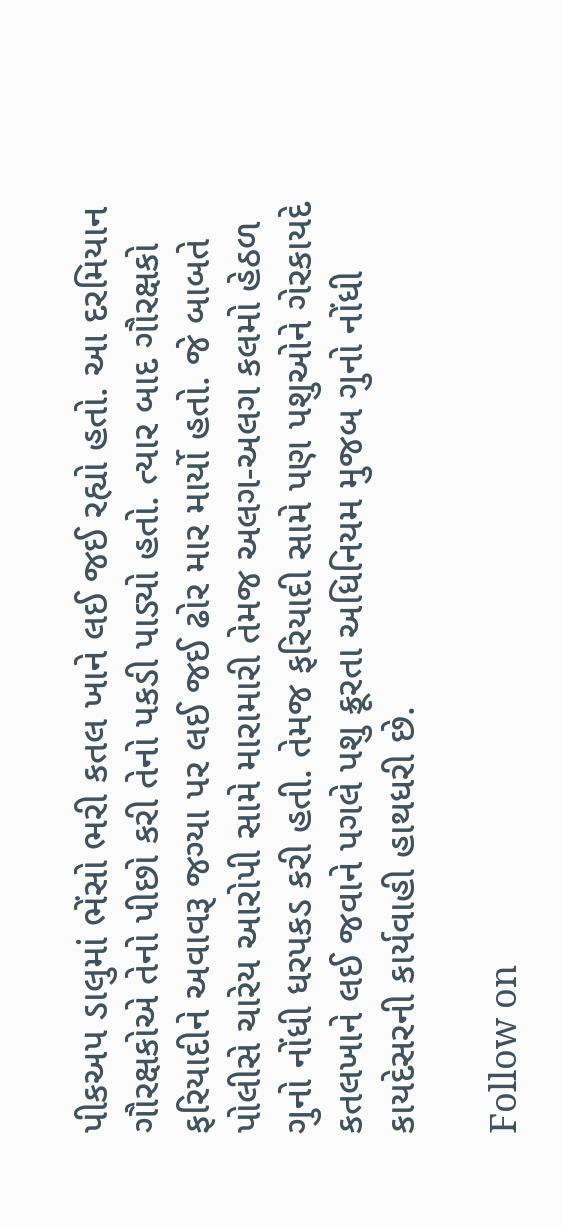પીકઅપ ડાલુમાં ભેંસો ભરી કતલ ખાને લઈ જઈ રહ્યો હતો. આ દરમિયાન ગૌરક્ષકોએ તેનો પીછો કરી તેનો પકડી પાડ્યો હતો. ત્યાર બાદ ગૌરક્ષકો ફરિયાદીને અવાવરૂ જગ્યા પર લઈ જઈ ઢોર માર માર્યો હતો. જે બાબતે પોલીસે ચારેય આરોપી સામે મારામારી તેમજ અલગ-અલગ કલમો હેઠળ ગુનો નોંધી ધરપકડ કરી હતી. તેમજ ફરિયાદી સામે પણ પશુઓને ગેરકાયદે કતલખાને લઈ જવાને પગલે પશુ ક્રૂરતા અધિનિયમ મુજબ ગુનો નોંધી કાયદેસરની કાર્યવાહી હાથધરી છે.

Follow on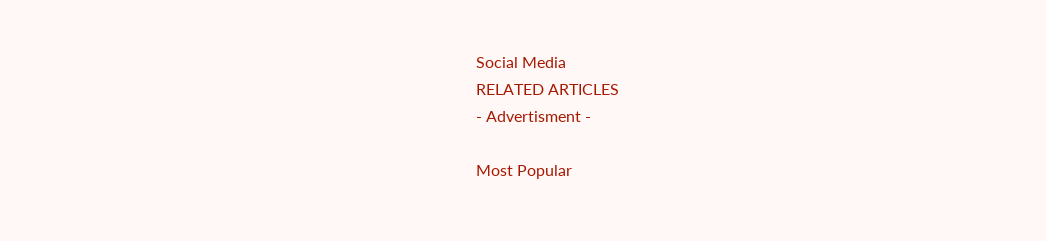Social Media
RELATED ARTICLES
- Advertisment -

Most Popular